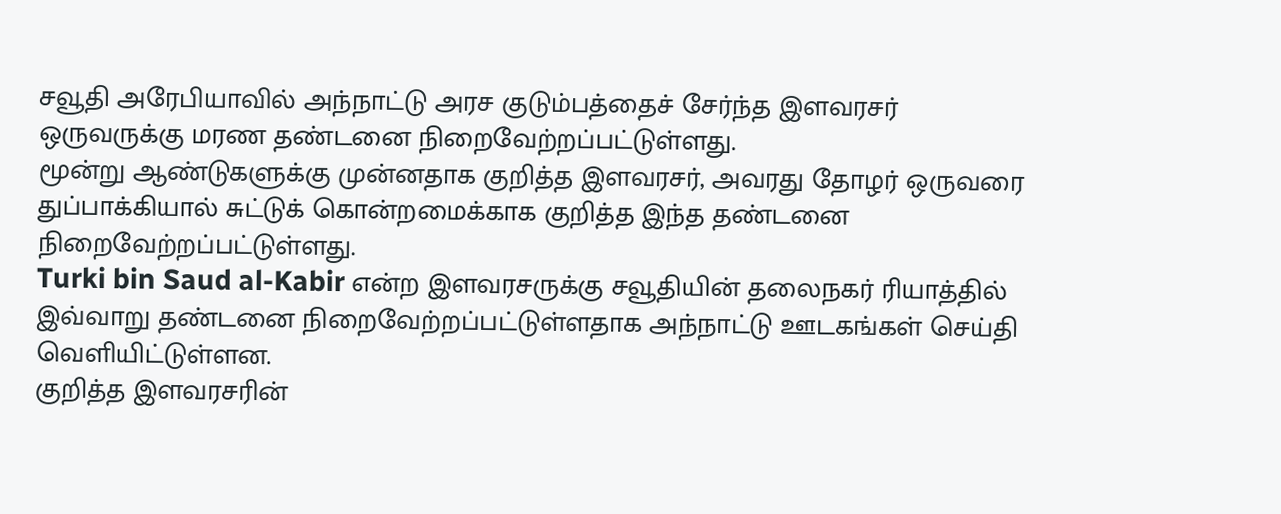சவூதி அரேபியாவில் அந்நாட்டு அரச குடும்பத்தைச் சேர்ந்த இளவரசர் ஒருவருக்கு மரண தண்டனை நிறைவேற்றப்பட்டுள்ளது.
மூன்று ஆண்டுகளுக்கு முன்னதாக குறித்த இளவரசர், அவரது தோழர் ஒருவரை துப்பாக்கியால் சுட்டுக் கொன்றமைக்காக குறித்த இந்த தண்டனை நிறைவேற்றப்பட்டுள்ளது.
Turki bin Saud al-Kabir என்ற இளவரசருக்கு சவூதியின் தலைநகர் ரியாத்தில் இவ்வாறு தண்டனை நிறைவேற்றப்பட்டுள்ளதாக அந்நாட்டு ஊடகங்கள் செய்தி வெளியிட்டுள்ளன.
குறித்த இளவரசரின்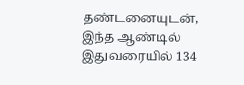தண்டனையுடன், இந்த ஆண்டில் இதுவரையில் 134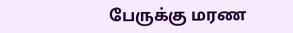பேருக்கு மரண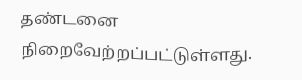தண்டனை நிறைவேற்றப்பட்டுள்ளது.